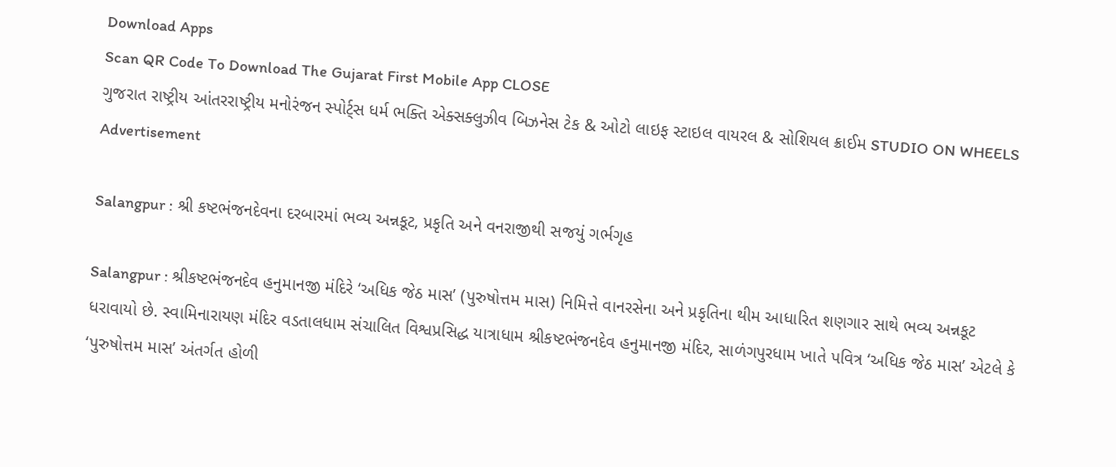Download Apps
Scan QR Code To Download The Gujarat First Mobile App CLOSE
ગુજરાત રાષ્ટ્રીય આંતરરાષ્ટ્રીય મનોરંજન સ્પોર્ટ્સ ધર્મ ભક્તિ એક્સક્લુઝીવ બિઝનેસ ટેક & ઓટો લાઇફ સ્ટાઇલ વાયરલ & સોશિયલ ક્રાઈમ STUDIO ON WHEELS
Advertisement

Salangpur : શ્રી કષ્ટભંજનદેવના દરબારમાં ભવ્ય અન્નકૂટ, પ્રકૃતિ અને વનરાજીથી સજયું ગર્ભગૃહ

Salangpur : શ્રીકષ્ટભંજનદેવ હનુમાનજી મંદિરે ‘અધિક જેઠ માસ’ (પુરુષોત્તમ માસ) નિમિત્તે વાનરસેના અને પ્રકૃતિના થીમ આધારિત શણગાર સાથે ભવ્ય અન્નકૂટ ધરાવાયો છે. સ્વામિનારાયણ મંદિર વડતાલધામ સંચાલિત વિશ્વપ્રસિદ્ધ યાત્રાધામ શ્રીકષ્ટભંજનદેવ હનુમાનજી મંદિર, સાળંગપુરધામ ખાતે પવિત્ર ‘અધિક જેઠ માસ’ એટલે કે ‘પુરુષોત્તમ માસ’ અંતર્ગત હોળી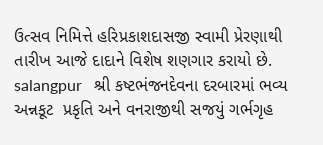ઉત્સવ નિમિત્તે હરિપ્રકાશદાસજી સ્વામી પ્રેરણાથી તારીખ આજે દાદાને વિશેષ શણગાર કરાયો છે.
salangpur   શ્રી કષ્ટભંજનદેવના દરબારમાં ભવ્ય અન્નકૂટ  પ્રકૃતિ અને વનરાજીથી સજયું ગર્ભગૃહ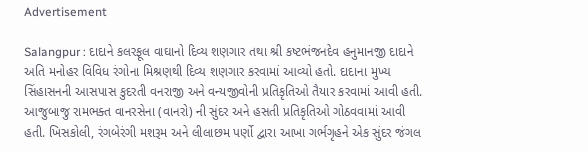Advertisement

Salangpur : દાદાને કલરફૂલ વાઘાનો દિવ્ય શણગાર તથા શ્રી કષ્ટભંજનદેવ હનુમાનજી દાદાને અતિ મનોહર વિવિધ રંગોના મિશ્રણથી દિવ્ય શણગાર કરવામાં આવ્યો હતો. દાદાના મુખ્ય સિંહાસનની આસપાસ કુદરતી વનરાજી અને વન્યજીવોની પ્રતિકૃતિઓ તૈયાર કરવામાં આવી હતી. આજુબાજુ રામભક્ત વાનરસેના (વાનરો) ની સુંદર અને હસતી પ્રતિકૃતિઓ ગોઠવવામાં આવી હતી. ખિસકોલી, રંગબેરંગી મશરૂમ અને લીલાછમ પર્ણો દ્વારા આખા ગર્ભગૃહને એક સુંદર જંગલ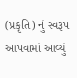(પ્રકૃતિ) નું સ્વરૂપ આપવામાં આવ્યું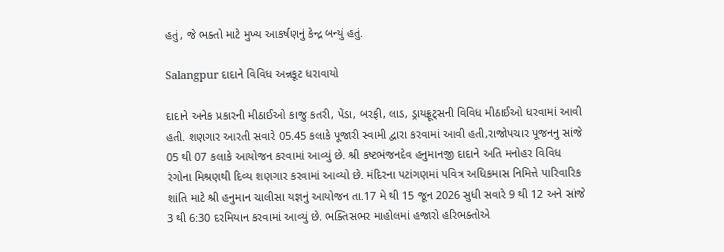હતું, જે ભક્તો માટે મુખ્ય આકર્ષણનું કેન્દ્ર બન્યું હતું.

Salangpur દાદાને વિવિધ અન્નકૂટ ધરાવાયો

દાદાને અનેક પ્રકારની મીઠાઈઓ કાજુ કતરી, પેંડા, બરફી, લાડ, ડ્રાયફ્રૂટ્સની વિવિધ મીઠાઈઓ ધરવામાં આવી હતી. શણગાર આરતી સવારે 05.45 કલાકે પૂજારી સ્વામી દ્વારા કરવામાં આવી હતી,રાજોપચાર પૂજનનુ સાંજે 05 થી 07 કલાકે આયોજન કરવામાં આવ્યું છે. શ્રી કષ્ટભંજનદેવ હનુમાનજી દાદાને અતિ મનોહર વિવિધ રંગોના મિશ્રણથી દિવ્ય શણગાર કરવામાં આવ્યો છે. મંદિરના પટાંગણમાં પવિત્ર અધિકમાસ નિમિત્તે પારિવારિક શાંતિ માટે શ્રી હનુમાન ચાલીસા યજ્ઞનું આયોજન તા.17 મે થી 15 જૂન 2026 સુધી સવારે 9 થી 12 અને સાંજે 3 થી 6:30 દરમિયાન કરવામાં આવ્યું છે. ભક્તિસભર માહોલમાં હજારો હરિભક્તોએ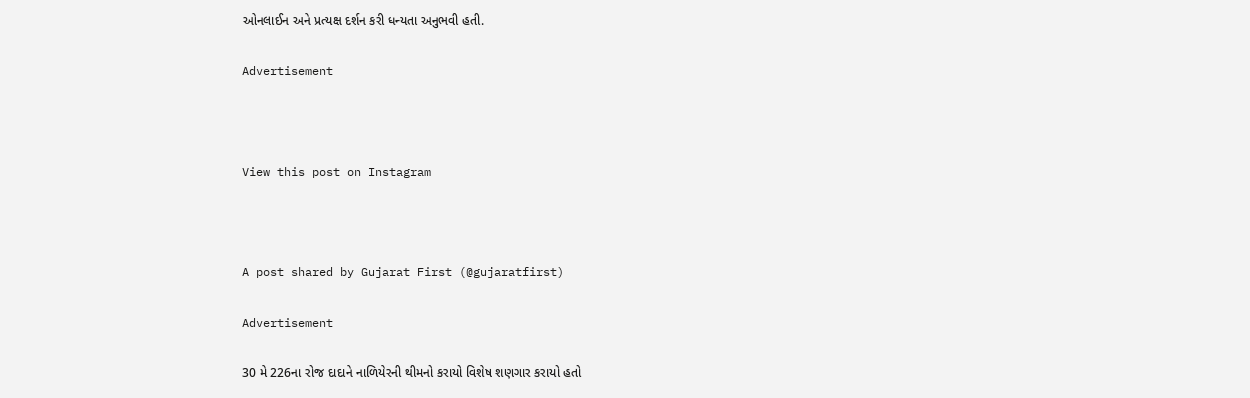ઓનલાઈન અને પ્રત્યક્ષ દર્શન કરી ધન્યતા અનુભવી હતી.

Advertisement



View this post on Instagram



A post shared by Gujarat First (@gujaratfirst)

Advertisement

30 મે 226ના રોજ દાદાને નાળિયેરની થીમનો કરાયો વિશેષ શણગાર કરાયો હતો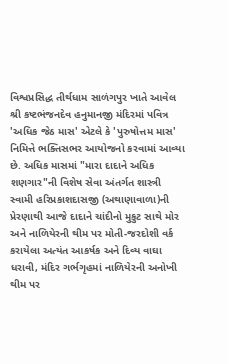વિશ્વપ્રસિદ્ધ તીર્થધામ સાળંગપુર ખાતે આવેલ શ્રી કષ્ટભંજનદેવ હનુમાનજી મંદિરમાં પવિત્ર 'અધિક જેઠ માસ' એટલે કે 'પુરુષોત્તમ માસ' નિમિત્તે ભક્તિસભર આયોજનો કરવામાં આવ્યા છે. અધિક માસમાં "મારા દાદાને અધિક શણગાર"ની વિશેષ સેવા અંતર્ગત શાસ્ત્રી સ્વામી હરિપ્રકાશદાસજી (અથાણાવાળા)ની પ્રેરણાથી આજે દાદાને ચાંદીનો મુકુટ સાથે મોર અને નાળિયેરની થીમ પર મોતી-જરદોશી વર્ક કરાયેલા અત્યંત આકર્ષક અને દિવ્ય વાઘા ધરાવી, મંદિર ગર્ભગૃહમાં નાળિયેરની અનોખી થીમ પર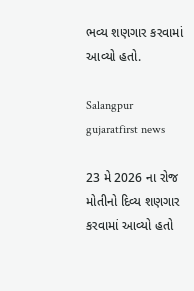ભવ્ય શણગાર કરવામાં આવ્યો હતો.

Salangpur gujaratfirst news

23 મે 2026 ના રોજ મોતીનો દિવ્ય શણગાર કરવામાં આવ્યો હતો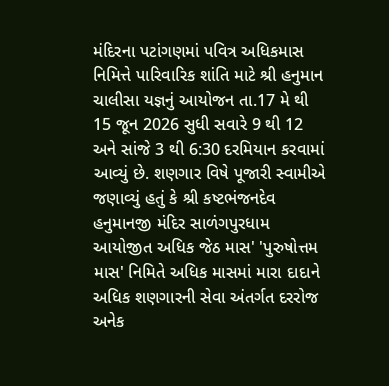મંદિરના પટાંગણમાં પવિત્ર અધિકમાસ નિમિત્તે પારિવારિક શાંતિ માટે શ્રી હનુમાન ચાલીસા યજ્ઞનું આયોજન તા.17 મે થી 15 જૂન 2026 સુધી સવારે 9 થી 12 અને સાંજે 3 થી 6:30 દરમિયાન કરવામાં આવ્યું છે. શણગાર વિષે પૂજારી સ્વામીએ જણાવ્યું હતું કે શ્રી કષ્ટભંજનદેવ હનુમાનજી મંદિર સાળંગપુરધામ આયોજીત અધિક જેઠ માસ' 'પુરુષોત્તમ માસ' નિમિતે અધિક માસમાં મારા દાદાને અધિક શણગારની સેવા અંતર્ગત દરરોજ અનેક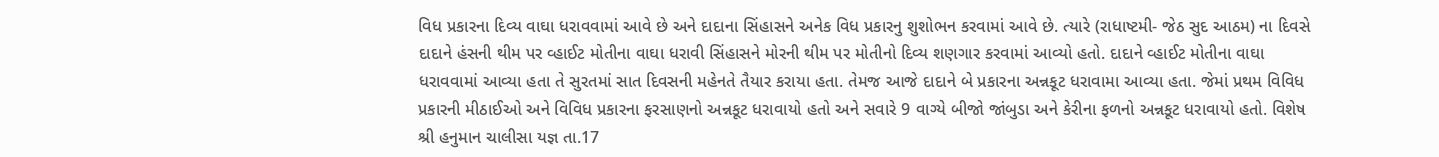વિધ પ્રકારના દિવ્ય વાઘા ધરાવવામાં આવે છે અને દાદાના સિંહાસને અનેક વિધ પ્રકારનુ શુશોભન કરવામાં આવે છે. ત્યારે (રાધાષ્ટમી- જેઠ સુદ આઠમ) ના દિવસે દાદાને હંસની થીમ પર વ્હાઈટ મોતીના વાઘા ધરાવી સિંહાસને મોરની થીમ પર મોતીનો દિવ્ય શણગાર કરવામાં આવ્યો હતો. દાદાને વ્હાઈટ મોતીના વાઘા ધરાવવામાં આવ્યા હતા તે સુરતમાં સાત દિવસની મહેનતે તૈયાર કરાયા હતા. તેમજ આજે દાદાને બે પ્રકારના અન્નકૂટ ધરાવામા આવ્યા હતા. જેમાં પ્રથમ વિવિધ પ્રકારની મીઠાઈઓ અને વિવિધ પ્રકારના ફરસાણનો અન્નકૂટ ધરાવાયો હતો અને સવારે 9 વાગ્યે બીજો જાંબુડા અને કેરીના ફળનો અન્નકૂટ ધરાવાયો હતો. વિશેષ શ્રી હનુમાન ચાલીસા યજ્ઞ તા.17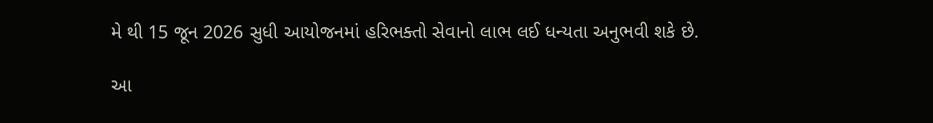મે થી 15 જૂન 2026 સુધી આયોજનમાં હરિભક્તો સેવાનો લાભ લઈ ધન્યતા અનુભવી શકે છે.

આ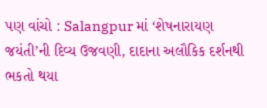પણ વાંચો : Salangpur માં ‘શેષનારાયણ જયંતી’ની દિવ્ય ઉજવણી, દાદાના અલૌકિક દર્શનથી ભકતો થયા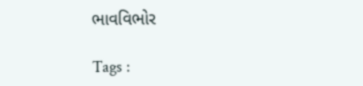ભાવવિભોર

Tags :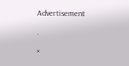Advertisement

.

×